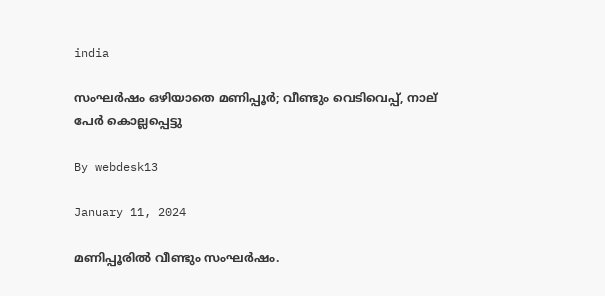india

സംഘര്‍ഷം ഒഴിയാതെ മണിപ്പൂര്‍; വീണ്ടും വെടിവെപ്പ്, നാല് പേര്‍ കൊല്ലപ്പെട്ടു

By webdesk13

January 11, 2024

മണിപ്പൂരില്‍ വീണ്ടും സംഘര്‍ഷം.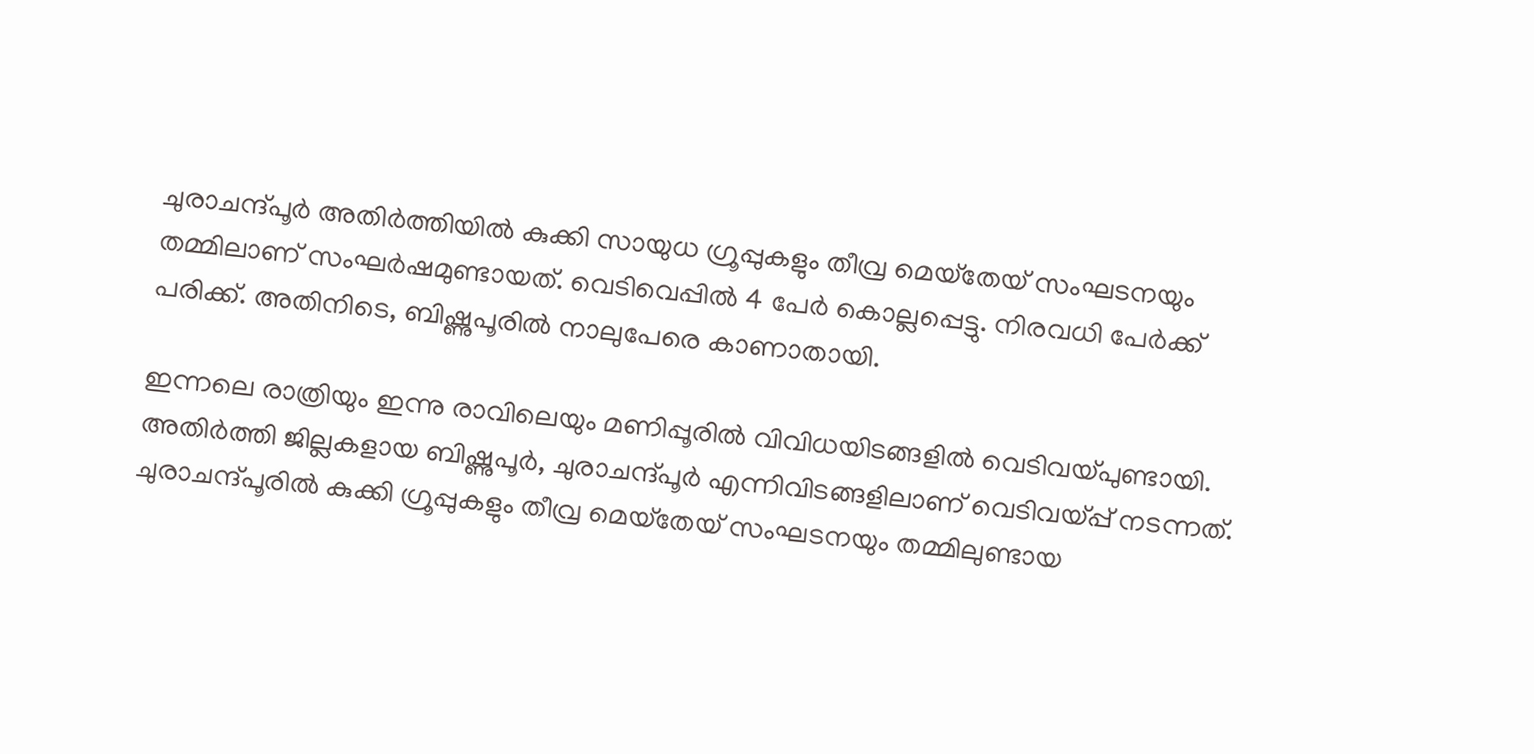ചുരാചന്ദ്പൂര്‍ അതിര്‍ത്തിയില്‍ കുക്കി സായുധ ഗ്രൂപ്പുകളും തീവ്ര മെയ്‌തേയ് സംഘടനയും തമ്മിലാണ് സംഘര്‍ഷമുണ്ടായത്. വെടിവെപ്പില്‍ 4 പേര്‍ കൊല്ലപ്പെട്ടു. നിരവധി പേര്‍ക്ക് പരിക്ക്. അതിനിടെ, ബിഷ്ണുപൂരില്‍ നാലുപേരെ കാണാതായി.

ഇന്നലെ രാത്രിയും ഇന്നു രാവിലെയും മണിപ്പൂരില്‍ വിവിധയിടങ്ങളില്‍ വെടിവയ്പുണ്ടായി. അതിര്‍ത്തി ജില്ലകളായ ബിഷ്ണുപൂര്‍, ചുരാചന്ദ്പൂര്‍ എന്നിവിടങ്ങളിലാണ് വെടിവയ്പ്പ് നടന്നത്. ചുരാചന്ദ്പൂരില്‍ കുക്കി ഗ്രൂപ്പുകളും തീവ്ര മെയ്‌തേയ് സംഘടനയും തമ്മിലുണ്ടായ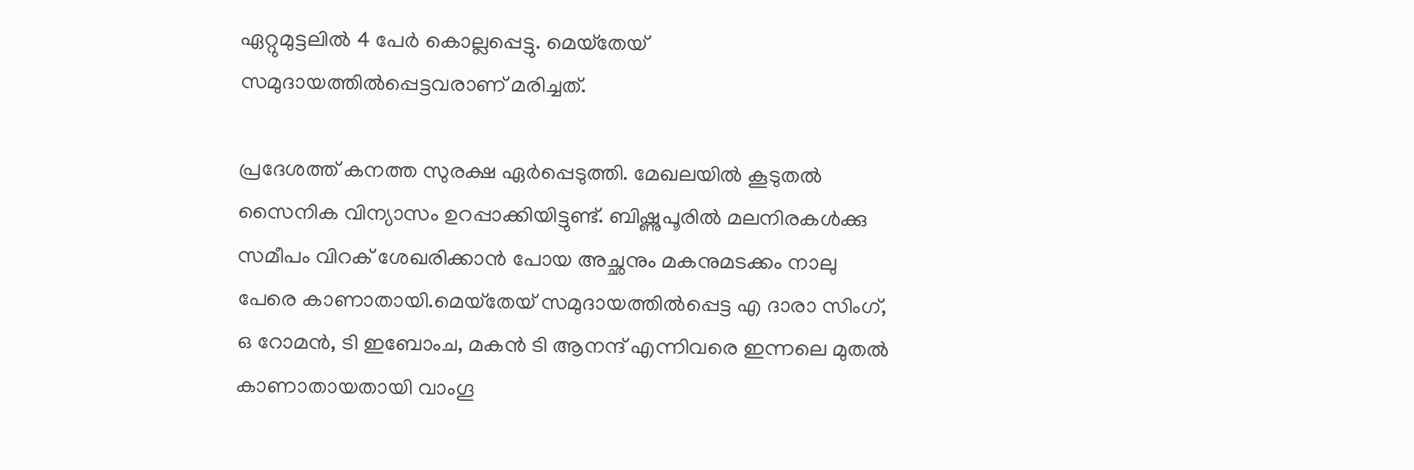ഏറ്റുമുട്ടലില്‍ 4 പേര്‍ കൊല്ലപ്പെട്ടു. മെയ്‌തേയ് സമുദായത്തില്‍പ്പെട്ടവരാണ് മരിച്ചത്.

പ്രദേശത്ത് കനത്ത സുരക്ഷ ഏര്‍പ്പെടുത്തി. മേഖലയില്‍ കൂടുതല്‍ സൈനിക വിന്യാസം ഉറപ്പാക്കിയിട്ടുണ്ട്. ബിഷ്ണുപൂരില്‍ മലനിരകള്‍ക്കു സമീപം വിറക് ശേഖരിക്കാന്‍ പോയ അച്ഛനും മകനുമടക്കം നാലു പേരെ കാണാതായി.മെയ്‌തേയ് സമുദായത്തില്‍പ്പെട്ട എ ദാരാ സിംഗ്, ഒ റോമന്‍, ടി ഇബോംച, മകന്‍ ടി ആനന്ദ് എന്നിവരെ ഇന്നലെ മുതല്‍ കാണാതായതായി വാംഗൂ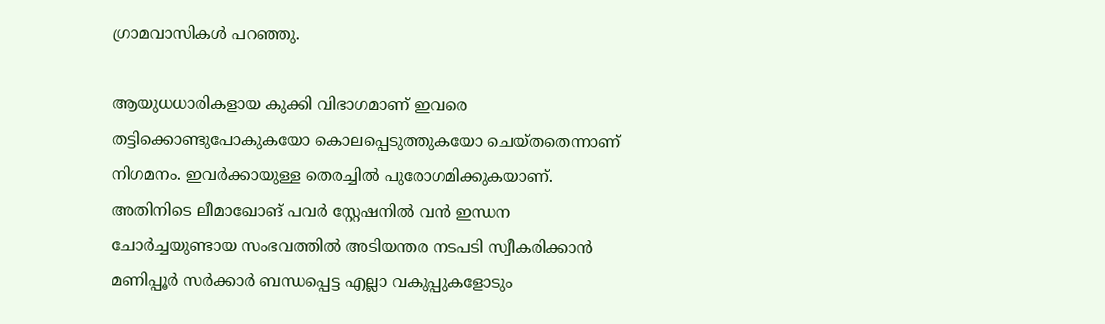ഗ്രാമവാസികള്‍ പറഞ്ഞു.

ആയുധധാരികളായ കുക്കി വിഭാഗമാണ് ഇവരെ തട്ടിക്കൊണ്ടുപോകുകയോ കൊലപ്പെടുത്തുകയോ ചെയ്തതെന്നാണ് നിഗമനം. ഇവര്‍ക്കായുള്ള തെരച്ചില്‍ പുരോഗമിക്കുകയാണ്. അതിനിടെ ലീമാഖോങ് പവര്‍ സ്റ്റേഷനില്‍ വന്‍ ഇന്ധന ചോര്‍ച്ചയുണ്ടായ സംഭവത്തില്‍ അടിയന്തര നടപടി സ്വീകരിക്കാന്‍ മണിപ്പൂര്‍ സര്‍ക്കാര്‍ ബന്ധപ്പെട്ട എല്ലാ വകുപ്പുകളോടും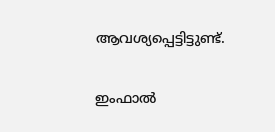ആവശ്യപ്പെട്ടിട്ടുണ്ട്.

ഇംഫാല്‍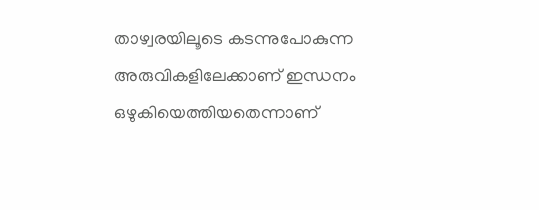താഴ്വരയിലൂടെ കടന്നുപോകുന്ന അരുവികളിലേക്കാണ് ഇന്ധനം ഒഴുകിയെത്തിയതെന്നാണ്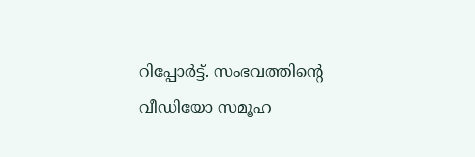റിപ്പോര്‍ട്ട്. സംഭവത്തിന്റെ വീഡിയോ സമൂഹ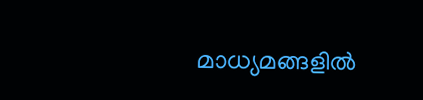മാധ്യമങ്ങളില്‍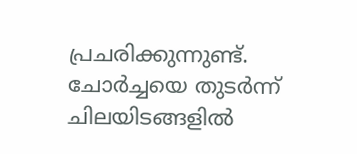പ്രചരിക്കുന്നുണ്ട്. ചോര്‍ച്ചയെ തുടര്‍ന്ന് ചിലയിടങ്ങളില്‍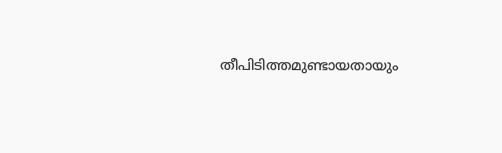തീപിടിത്തമുണ്ടായതായും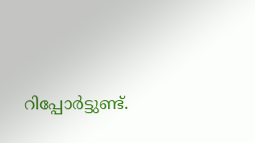റിപ്പോര്‍ട്ടുണ്ട്.